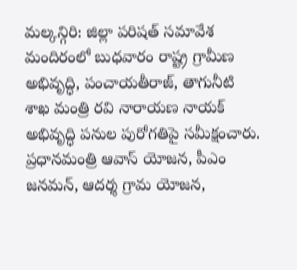మల్కన్గిరి: జిల్లా పరిషత్ సమావేశ మందిరంలో బుధవారం రాష్ట్ర గ్రామీణ అభివృద్ధి, పంచాయతీరాజ్, తాగునీటి శాఖ మంత్రి రవి నారాయణ నాయక్ అభివృద్ధి పనుల పురోగతిపై సమీక్షంచారు. ప్రధానమంత్రి ఆవాస్ యోజన, పీఎం జనమన్, ఆదర్శ గ్రామ యోజన,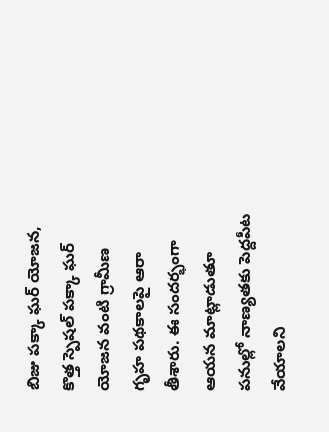బిజు పక్కా ఘర్ యోజన, కొత్త స్పెషల్ పక్కా ఘర్ యోజన వంటి గ్రామీణ గృహ పథకాలపై ఆరా తీశారు. ఈ సందర్భంగా ఆయన మాట్లాడుతూ పనుల్లో నాణ్యతకు పెద్దపీట వేయాలని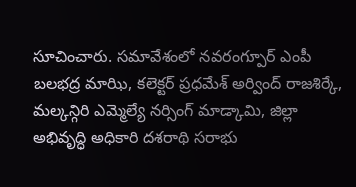సూచించారు. సమావేశంలో నవరంగ్పూర్ ఎంపీ బలభద్ర మాఝి, కలెక్టర్ ప్రధమేశ్ అర్వింద్ రాజశిర్కే, మల్కన్గిరి ఎమ్మెల్యే నర్సింగ్ మాడ్కామి, జిల్లా అభివృద్ధి అధికారి దశరాథి సరాభు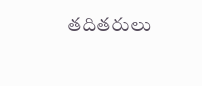తదితరులు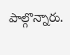పాల్గొన్నారు.